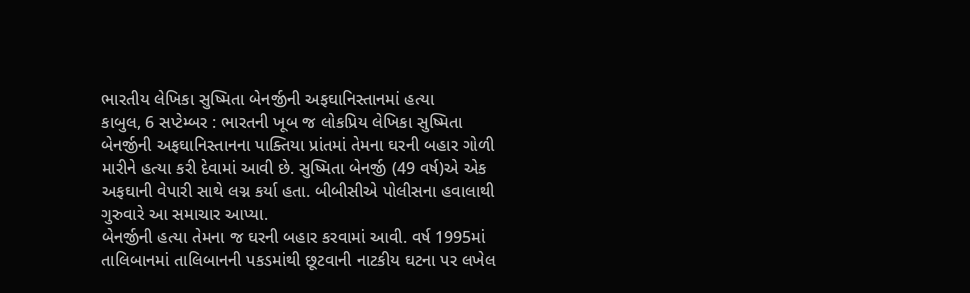ભારતીય લેખિકા સુષ્મિતા બેનર્જીની અફઘાનિસ્તાનમાં હત્યા
કાબુલ, 6 સપ્ટેમ્બર : ભારતની ખૂબ જ લોકપ્રિય લેખિકા સુષ્મિતા બેનર્જીની અફઘાનિસ્તાનના પાક્તિયા પ્રાંતમાં તેમના ઘરની બહાર ગોળી મારીને હત્યા કરી દેવામાં આવી છે. સુષ્મિતા બેનર્જી (49 વર્ષ)એ એક અફઘાની વેપારી સાથે લગ્ન કર્યા હતા. બીબીસીએ પોલીસના હવાલાથી ગુરુવારે આ સમાચાર આપ્યા.
બેનર્જીની હત્યા તેમના જ ઘરની બહાર કરવામાં આવી. વર્ષ 1995માં તાલિબાનમાં તાલિબાનની પકડમાંથી છૂટવાની નાટકીય ઘટના પર લખેલ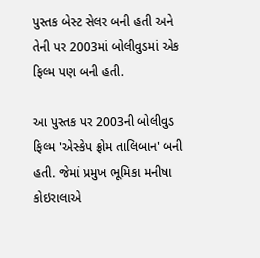પુસ્તક બેસ્ટ સેલર બની હતી અને તેની પર 2003માં બોલીવુડમાં એક ફિલ્મ પણ બની હતી.

આ પુસ્તક પર 2003ની બોલીવુડ ફિલ્મ 'એસ્કેપ ફ્રોમ તાલિબાન' બની હતી. જેમાં પ્રમુખ ભૂમિકા મનીષા કોઇરાલાએ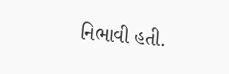નિભાવી હતી.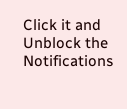Click it and Unblock the Notifications